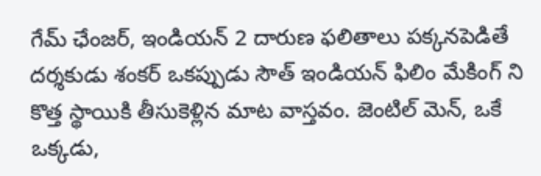గేమ్ ఛేంజర్, ఇండియన్ 2 దారుణ ఫలితాలు పక్కనపెడితే దర్శకుడు శంకర్ ఒకప్పుడు సౌత్ ఇండియన్ ఫిలిం మేకింగ్ ని కొత్త స్థాయికి తీసుకెళ్లిన మాట వాస్తవం. జెంటిల్ మెన్, ఒకే ఒక్కడు,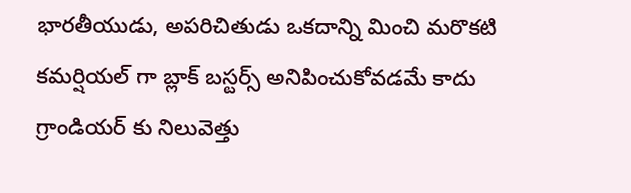భారతీయుడు, అపరిచితుడు ఒకదాన్ని మించి మరొకటి కమర్షియల్ గా బ్లాక్ బస్టర్స్ అనిపించుకోవడమే కాదు గ్రాండియర్ కు నిలువెత్తు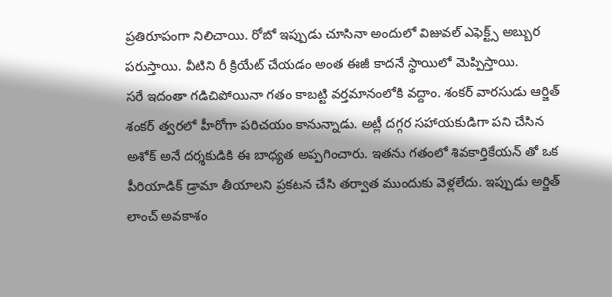ప్రతిరూపంగా నిలిచాయి. రోబో ఇప్పుడు చూసినా అందులో విజువల్ ఎఫెక్ట్స్ అబ్బుర పరుస్తాయి. వీటిని రీ క్రియేట్ చేయడం అంత ఈజీ కాదనే స్థాయిలో మెప్పిస్తాయి.
సరే ఇదంతా గడిచిపోయినా గతం కాబట్టి వర్తమానంలోకి వద్దాం. శంకర్ వారసుడు ఆర్జిత్ శంకర్ త్వరలో హీరోగా పరిచయం కానున్నాడు. అట్లీ దగ్గర సహాయకుడిగా పని చేసిన అశోక్ అనే దర్శకుడికి ఈ బాధ్యత అప్పగించారు. ఇతను గతంలో శివకార్తికేయన్ తో ఒక పీరియాడిక్ డ్రామా తీయాలని ప్రకటన చేసి తర్వాత ముందుకు వెళ్లలేదు. ఇప్పుడు అర్జిత్ లాంచ్ అవకాశం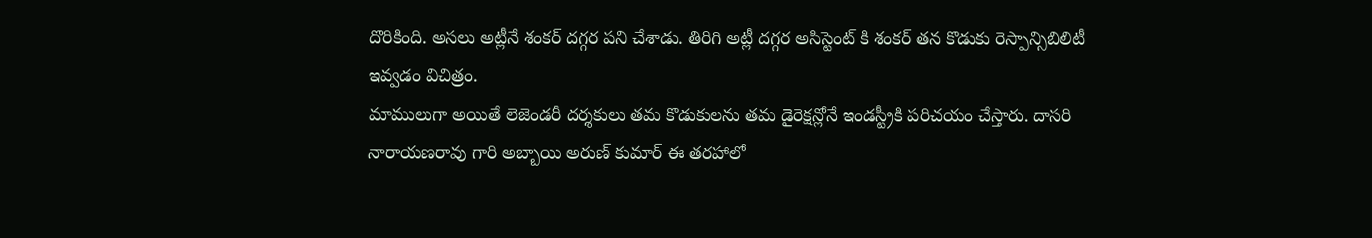దొరికింది. అసలు అట్లీనే శంకర్ దగ్గర పని చేశాడు. తిరిగి అట్లీ దగ్గర అసిస్టెంట్ కి శంకర్ తన కొడుకు రెస్పాన్సిబిలిటీ ఇవ్వడం విచిత్రం.
మాములుగా అయితే లెజెండరీ దర్శకులు తమ కొడుకులను తమ డైరెక్షన్లోనే ఇండస్ట్రీకి పరిచయం చేస్తారు. దాసరి నారాయణరావు గారి అబ్బాయి అరుణ్ కుమార్ ఈ తరహాలో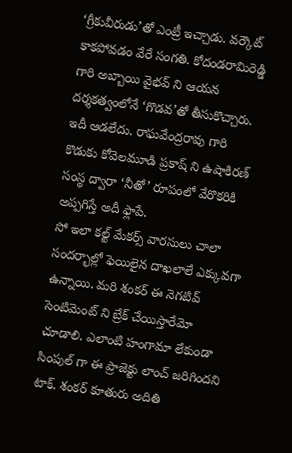‘గ్రీకువీరుడు’తో ఎంట్రీ ఇచ్చాడు. వర్కౌట్ కాకపోవడం వేరే సంగతి. కోదండరామిరెడ్డి గారి అబ్బాయి వైభవ్ ని ఆయన దర్శకత్వంలోనే ‘గొడవ’తో తీసుకొచ్చారు. ఇదీ ఆడలేదు. రాఘవేంద్రరావు గారి కొడుకు కోవెలమూడి ప్రకాష్ ని ఉషాకిరణ్ సంస్థ ద్వారా ‘నీతో’ రూపంలో వేరొకరికి అప్పగిస్తే అదీ ఫ్లాపే.
సో ఇలా కల్ట్ మేకర్స్ వారసులు చాలా సందర్భాల్లో ఫెయిలైన దాఖలాలే ఎక్కువగా ఉన్నాయి. మరి శంకర్ ఈ నెగటివ్ సెంటిమెంట్ ని బ్రేక్ చేయిస్తారేమో చూడాలి. ఎలాంటి హంగామా లేకుండా సింపుల్ గా ఈ ప్రాజెక్టు లాంచ్ జరిగిందని టాక్. శంకర్ కూతురు అదితి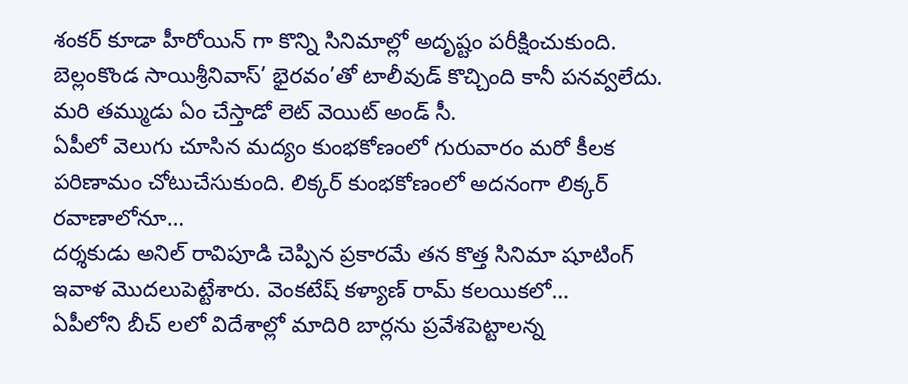శంకర్ కూడా హీరోయిన్ గా కొన్ని సినిమాల్లో అదృష్టం పరీక్షించుకుంది. బెల్లంకొండ సాయిశ్రీనివాస్’ భైరవం’తో టాలీవుడ్ కొచ్చింది కానీ పనవ్వలేదు. మరి తమ్ముడు ఏం చేస్తాడో లెట్ వెయిట్ అండ్ సీ.
ఏపీలో వెలుగు చూసిన మద్యం కుంభకోణంలో గురువారం మరో కీలక పరిణామం చోటుచేసుకుంది. లిక్కర్ కుంభకోణంలో అదనంగా లిక్కర్ రవాణాలోనూ…
దర్శకుడు అనిల్ రావిపూడి చెప్పిన ప్రకారమే తన కొత్త సినిమా షూటింగ్ ఇవాళ మొదలుపెట్టేశారు. వెంకటేష్ కళ్యాణ్ రామ్ కలయికలో…
ఏపీలోని బీచ్ లలో విదేశాల్లో మాదిరి బార్లను ప్రవేశపెట్టాలన్న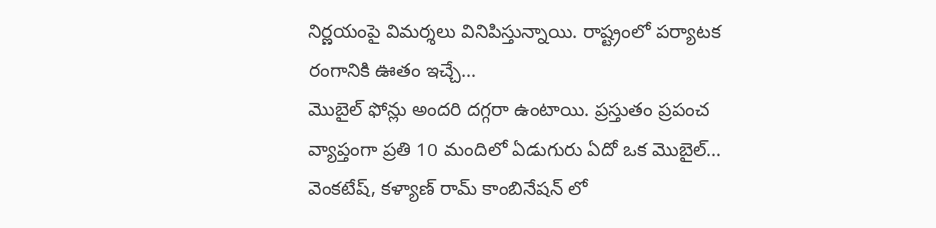నిర్ణయంపై విమర్శలు వినిపిస్తున్నాయి. రాష్ట్రంలో పర్యాటక రంగానికి ఊతం ఇచ్చే…
మొబైల్ ఫోన్లు అందరి దగ్గరా ఉంటాయి. ప్రస్తుతం ప్రపంచ వ్యాప్తంగా ప్రతి 10 మందిలో ఏడుగురు ఏదో ఒక మొబైల్…
వెంకటేష్, కళ్యాణ్ రామ్ కాంబినేషన్ లో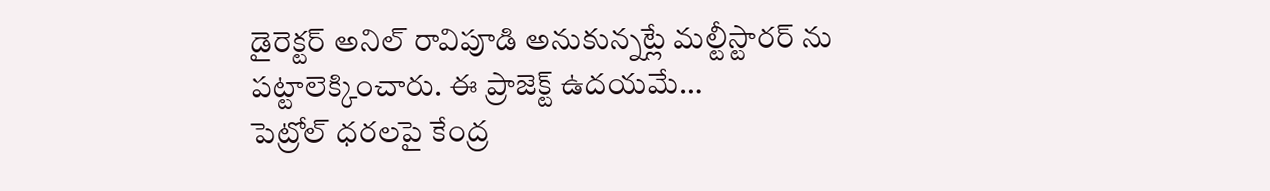డైరెక్టర్ అనిల్ రావిపూడి అనుకున్నట్లే మల్టీస్టారర్ ను పట్టాలెక్కించారు. ఈ ప్రాజెక్ట్ ఉదయమే…
పెట్రోల్ ధరలపై కేంద్ర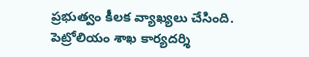ప్రభుత్వం కీలక వ్యాఖ్యలు చేసింది. పెట్రోలియం శాఖ కార్యదర్శి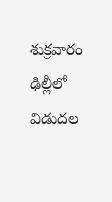శుక్రవారం ఢిల్లీలో విడుదల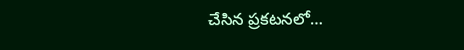చేసిన ప్రకటనలో…